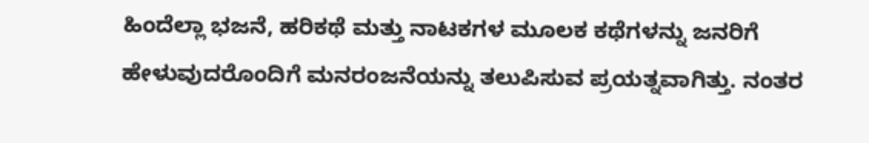ಹಿಂದೆಲ್ಲಾ ಭಜನೆ, ಹರಿಕಥೆ ಮತ್ತು ನಾಟಕಗಳ ಮೂಲಕ ಕಥೆಗಳನ್ನು ಜನರಿಗೆ ಹೇಳುವುದರೊಂದಿಗೆ ಮನರಂಜನೆಯನ್ನು ತಲುಪಿಸುವ ಪ್ರಯತ್ನವಾಗಿತ್ತು. ನಂತರ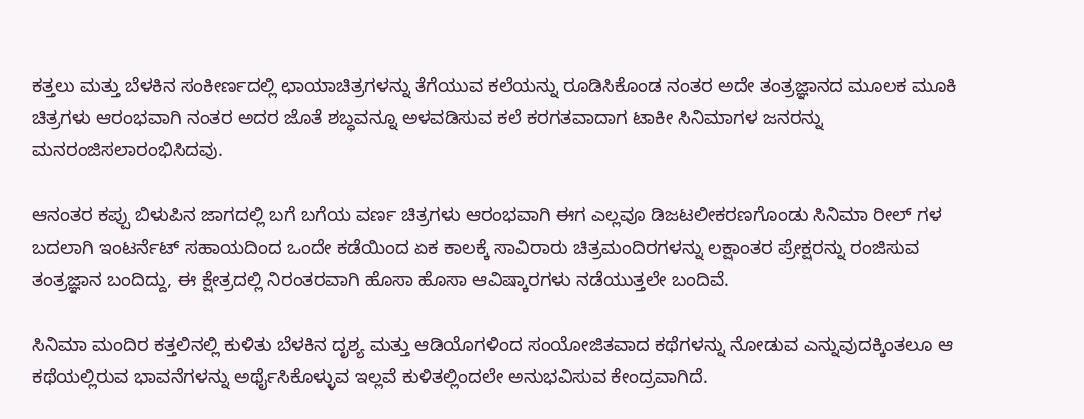ಕತ್ತಲು ಮತ್ತು ಬೆಳಕಿನ ಸಂಕೀರ್ಣದಲ್ಲಿ ಛಾಯಾಚಿತ್ರಗಳನ್ನು ತೆಗೆಯುವ ಕಲೆಯನ್ನು ರೂಡಿಸಿಕೊಂಡ ನಂತರ ಅದೇ ತಂತ್ರಜ್ಞಾನದ ಮೂಲಕ ಮೂಕಿ ಚಿತ್ರಗಳು ಆರಂಭವಾಗಿ ನಂತರ ಅದರ ಜೊತೆ ಶಬ್ಧವನ್ನೂ ಅಳವಡಿಸುವ ಕಲೆ ಕರಗತವಾದಾಗ ಟಾಕೀ ಸಿನಿಮಾಗಳ ಜನರನ್ನು ಮನರಂಜಿಸಲಾರಂಭಿಸಿದವು.

ಆನಂತರ ಕಪ್ಪು ಬಿಳುಪಿನ ಜಾಗದಲ್ಲಿ ಬಗೆ ಬಗೆಯ ವರ್ಣ ಚಿತ್ರಗಳು ಆರಂಭವಾಗಿ ಈಗ ಎಲ್ಲವೂ ಡಿಜಟಲೀಕರಣಗೊಂಡು ಸಿನಿಮಾ ರೀಲ್ ಗಳ ಬದಲಾಗಿ ಇಂಟರ್ನೆಟ್ ಸಹಾಯದಿಂದ ಒಂದೇ ಕಡೆಯಿಂದ ಏಕ ಕಾಲಕ್ಕೆ ಸಾವಿರಾರು ಚಿತ್ರಮಂದಿರಗಳನ್ನು ಲಕ್ಷಾಂತರ ಪ್ರೇಕ್ಷರನ್ನು ರಂಜಿಸುವ ತಂತ್ರಜ್ಞಾನ ಬಂದಿದ್ದು, ಈ ಕ್ಷೇತ್ರದಲ್ಲಿ ನಿರಂತರವಾಗಿ ಹೊಸಾ ಹೊಸಾ ಆವಿಷ್ಕಾರಗಳು ನಡೆಯುತ್ತಲೇ ಬಂದಿವೆ.

ಸಿನಿಮಾ ಮಂದಿರ ಕತ್ತಲಿನಲ್ಲಿ ಕುಳಿತು ಬೆಳಕಿನ ದೃಶ್ಯ ಮತ್ತು ಆಡಿಯೊಗಳಿಂದ ಸಂಯೋಜಿತವಾದ ಕಥೆಗಳನ್ನು ನೋಡುವ ಎನ್ನುವುದಕ್ಕಿಂತಲೂ ಆ ಕಥೆಯಲ್ಲಿರುವ ಭಾವನೆಗಳನ್ನು ಅರ್ಥೈಸಿಕೊಳ್ಳುವ ಇಲ್ಲವೆ ಕುಳಿತಲ್ಲಿಂದಲೇ ಅನುಭವಿಸುವ ಕೇಂದ್ರವಾಗಿದೆ.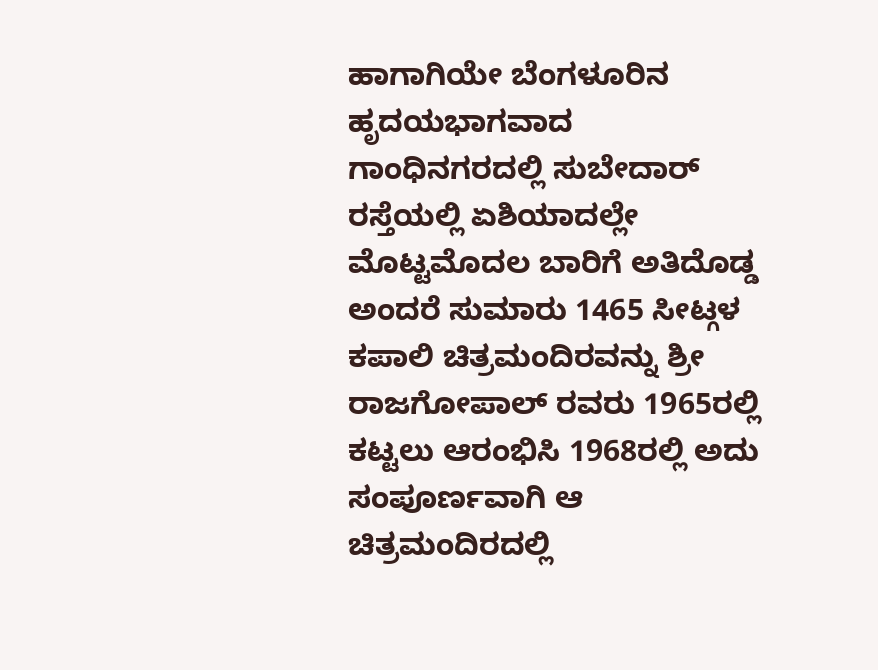ಹಾಗಾಗಿಯೇ ಬೆಂಗಳೂರಿನ ಹೃದಯಭಾಗವಾದ ಗಾಂಧಿನಗರದಲ್ಲಿ ಸುಬೇದಾರ್ ರಸ್ತೆಯಲ್ಲಿ ಏಶಿಯಾದಲ್ಲೇ ಮೊಟ್ಟಮೊದಲ ಬಾರಿಗೆ ಅತಿದೊಡ್ಡ ಅಂದರೆ ಸುಮಾರು 1465 ಸೀಟ್ಗಳ ಕಪಾಲಿ ಚಿತ್ರಮಂದಿರವನ್ನು ಶ್ರೀ ರಾಜಗೋಪಾಲ್ ರವರು 1965ರಲ್ಲಿ ಕಟ್ಟಲು ಆರಂಭಿಸಿ 1968ರಲ್ಲಿ ಅದು ಸಂಪೂರ್ಣವಾಗಿ ಆ ಚಿತ್ರಮಂದಿರದಲ್ಲಿ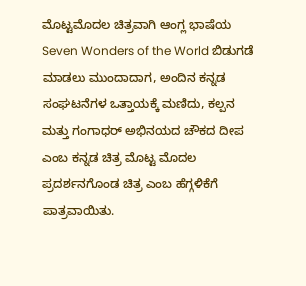ಮೊಟ್ಟಮೊದಲ ಚಿತ್ರವಾಗಿ ಆಂಗ್ಲ ಭಾಷೆಯ Seven Wonders of the World ಬಿಡುಗಡೆ ಮಾಡಲು ಮುಂದಾದಾಗ, ಅಂದಿನ ಕನ್ನಡ ಸಂಘಟನೆಗಳ ಒತ್ತಾಯಕ್ಕೆ ಮಣಿದು, ಕಲ್ಪನ ಮತ್ತು ಗಂಗಾಧರ್ ಅಭಿನಯದ ಚೌಕದ ದೀಪ ಎಂಬ ಕನ್ನಡ ಚಿತ್ರ ಮೊಟ್ಟ ಮೊದಲ ಪ್ರದರ್ಶನಗೊಂಡ ಚಿತ್ರ ಎಂಬ ಹೆಗ್ಗಳಿಕೆಗೆ ಪಾತ್ರವಾಯಿತು.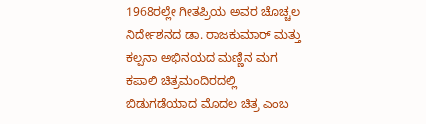1968ರಲ್ಲೇ ಗೀತಪ್ರಿಯ ಅವರ ಚೊಚ್ಚಲ ನಿರ್ದೇಶನದ ಡಾ. ರಾಜಕುಮಾರ್ ಮತ್ತು ಕಲ್ಪನಾ ಅಭಿನಯದ ಮಣ್ಣಿನ ಮಗ ಕಪಾಲಿ ಚಿತ್ರಮಂದಿರದಲ್ಲಿ ಬಿಡುಗಡೆಯಾದ ಮೊದಲ ಚಿತ್ರ ಎಂಬ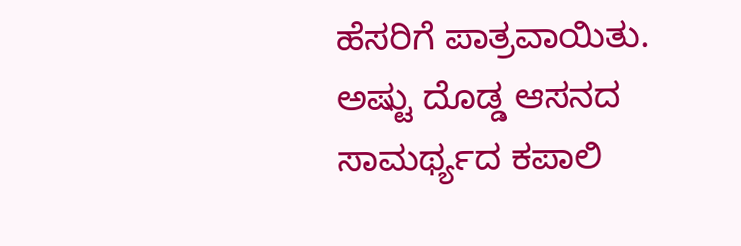ಹೆಸರಿಗೆ ಪಾತ್ರವಾಯಿತು. ಅಷ್ಟು ದೊಡ್ಡ ಆಸನದ ಸಾಮರ್ಥ್ಯದ ಕಪಾಲಿ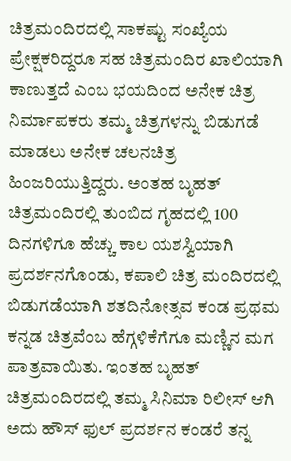ಚಿತ್ರಮಂದಿರದಲ್ಲಿ ಸಾಕಷ್ಟು ಸಂಖ್ಯೆಯ ಪ್ರೇಕ್ಷಕರಿದ್ದರೂ ಸಹ ಚಿತ್ರಮಂದಿರ ಖಾಲಿಯಾಗಿ ಕಾಣುತ್ತದೆ ಎಂಬ ಭಯದಿಂದ ಅನೇಕ ಚಿತ್ರ ನಿರ್ಮಾಪಕರು ತಮ್ಮ ಚಿತ್ರಗಳನ್ನು ಬಿಡುಗಡೆ ಮಾಡಲು ಅನೇಕ ಚಲನಚಿತ್ರ ಹಿಂಜರಿಯುತ್ತಿದ್ದರು. ಅಂತಹ ಬೃಹತ್ ಚಿತ್ರಮಂದಿರಲ್ಲಿ ತುಂಬಿದ ಗೃಹದಲ್ಲಿ 100 ದಿನಗಳಿಗೂ ಹೆಚ್ಚು ಕಾಲ ಯಶಸ್ವಿಯಾಗಿ ಪ್ರದರ್ಶನಗೊಂಡು, ಕಪಾಲಿ ಚಿತ್ರ ಮಂದಿರದಲ್ಲಿ ಬಿಡುಗಡೆಯಾಗಿ ಶತದಿನೋತ್ಸವ ಕಂಡ ಪ್ರಥಮ ಕನ್ನಡ ಚಿತ್ರವೆಂಬ ಹೆಗ್ಗಳಿಕೆಗೆಗೂ ಮಣ್ಣಿನ ಮಗ ಪಾತ್ರವಾಯಿತು. ಇಂತಹ ಬೃಹತ್ ಚಿತ್ರಮಂದಿರದಲ್ಲಿ ತಮ್ಮ ಸಿನಿಮಾ ರಿಲೀಸ್ ಆಗಿ ಅದು ಹೌಸ್ ಫುಲ್ ಪ್ರದರ್ಶನ ಕಂಡರೆ ತನ್ನ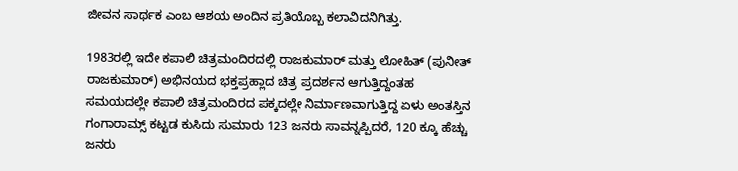ಜೀವನ ಸಾರ್ಥಕ ಎಂಬ ಆಶಯ ಅಂದಿನ ಪ್ರತಿಯೊಬ್ಬ ಕಲಾವಿದನಿಗಿತ್ತು.

1983ರಲ್ಲಿ ಇದೇ ಕಪಾಲಿ ಚಿತ್ರಮಂದಿರದಲ್ಲಿ ರಾಜಕುಮಾರ್ ಮತ್ತು ಲೋಹಿತ್ (ಪುನೀತ್ ರಾಜಕುಮಾರ್) ಅಭಿನಯದ ಭಕ್ತಪ್ರಹ್ಲಾದ ಚಿತ್ರ ಪ್ರದರ್ಶನ ಆಗುತ್ತಿದ್ದಂತಹ ಸಮಯದಲ್ಲೇ ಕಪಾಲಿ ಚಿತ್ರಮಂದಿರದ ಪಕ್ಕದಲ್ಲೇ ನಿರ್ಮಾಣವಾಗುತ್ತಿದ್ದ ಏಳು ಅಂತಸ್ತಿನ ಗಂಗಾರಾಮ್ಸ್ ಕಟ್ಟಡ ಕುಸಿದು ಸುಮಾರು 123 ಜನರು ಸಾವನ್ನಪ್ಪಿದರೆ, 120 ಕ್ಕೂ ಹೆಚ್ಚು ಜನರು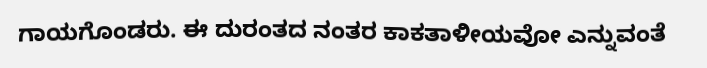ಗಾಯಗೊಂಡರು. ಈ ದುರಂತದ ನಂತರ ಕಾಕತಾಳೀಯವೋ ಎನ್ನುವಂತೆ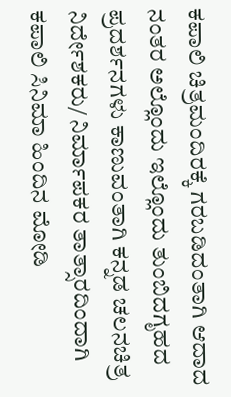ಕಪಾಲಿ ಚಿತ್ರಮಂದಿರಕ್ಕೆ ಗರಬಡಿದಂತಾಗಿ ಆದಾದ ನಂತರ ಅಲ್ಲೊಂದು ಇಲ್ಲೊಂದು ತುಂಬಿದಗೃಹದ ಪ್ರದರ್ಶನಗಳು ಕಾಣುವಂತಾಗಿ ಕನ್ನಡ ಚಲನಚಿತ್ರ ನಿರ್ದೇಶಕರು/ ನಿರ್ಮಾಪಕರ ತಾತ್ಸಾರದಿಂದಾಗಿ ಕಪಾಲಿ ಸಿನಿಮಾ ಹಿಂದಿನ ಮೋಡಿ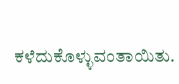ಕಳೆದುಕೊಳ್ಳುವಂತಾಯಿತು.